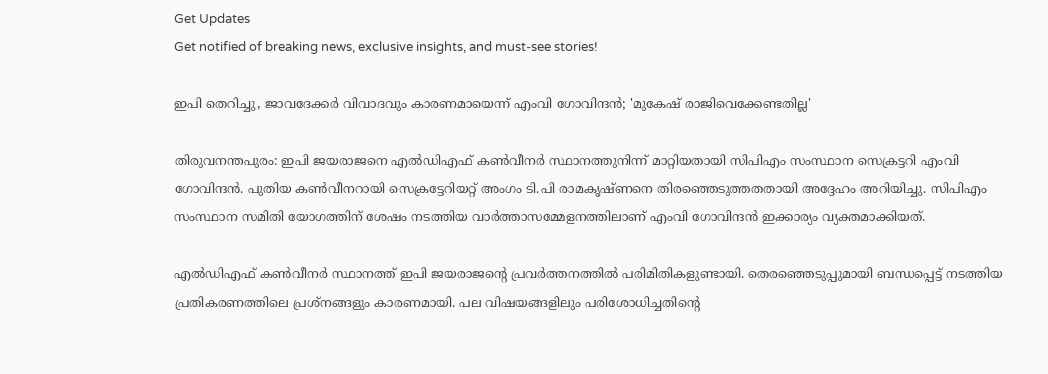Get Updates
Get notified of breaking news, exclusive insights, and must-see stories!

ഇപി തെറിച്ചു, ജാവദേക്കർ വിവാദവും കാരണമായെന്ന് എംവി ഗോവിന്ദൻ; 'മുകേഷ് രാജിവെക്കേണ്ടതില്ല'

തിരുവനന്തപുരം: ഇപി ജയരാജനെ എല്‍ഡിഎഫ് കണ്‍വീനര്‍ സ്ഥാനത്തുനിന്ന് മാറ്റിയതായി സിപിഎം സംസ്ഥാന സെക്രട്ടറി എംവി ഗോവിന്ദൻ. പുതിയ കൺവീനറായി സെക്രട്ടേറിയറ്റ് അംഗം ടി.പി രാമകൃഷ്ണനെ തിരഞ്ഞെടുത്തതതായി അദ്ദേഹം അറിയിച്ചു. സിപിഎം സംസ്ഥാന സമിതി യോഗത്തിന് ശേഷം നടത്തിയ വാർത്താസമ്മേളനത്തിലാണ് എംവി ഗോവിന്ദൻ ഇക്കാര്യം വ്യക്തമാക്കിയത്.

എൽഡിഎഫ് കൺവീനർ സ്ഥാനത്ത് ഇപി ജയരാജൻ്റെ പ്രവർത്തനത്തിൽ പരിമിതികളുണ്ടായി. തെരഞ്ഞെടുപ്പുമായി ബന്ധപ്പെട്ട് നടത്തിയ പ്രതികരണത്തിലെ പ്രശ്നങ്ങളും കാരണമായി. പല വിഷയങ്ങളിലും പരിശോധിച്ചതിൻ്റെ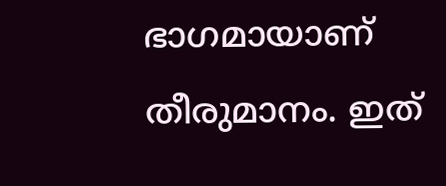ഭാഗമായാണ് തീരുമാനം. ഇത്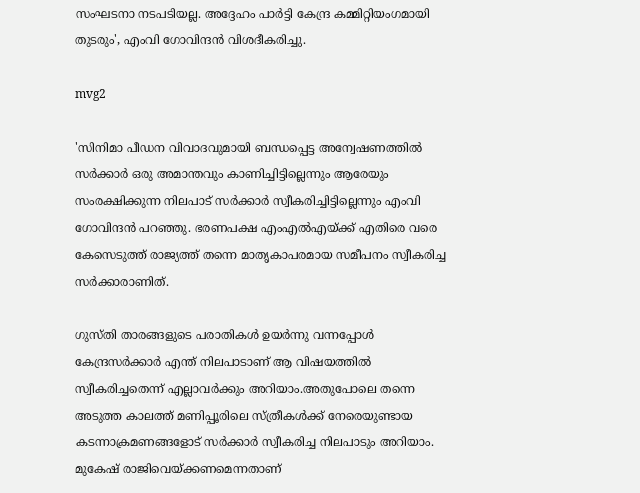സംഘടനാ നടപടിയല്ല. അദ്ദേഹം പാർട്ടി കേന്ദ്ര കമ്മിറ്റിയംഗമായി തുടരും', എംവി ഗോവിന്ദൻ വിശദീകരിച്ചു.

mvg2

'സിനിമാ പീഡന വിവാദവുമായി ബന്ധപ്പെട്ട അന്വേഷണത്തിൽ സർക്കാർ ഒരു അമാന്തവും കാണിച്ചിട്ടില്ലെന്നും ആരേയും സംരക്ഷിക്കുന്ന നിലപാട് സർക്കാർ സ്വീകരിച്ചിട്ടില്ലെന്നും എംവി ഗോവിന്ദൻ പറഞ്ഞു. ഭരണപക്ഷ എംഎൽ‌എയ്ക്ക് എതിരെ വരെ കേസെടുത്ത് രാജ്യത്ത് തന്നെ മാതൃകാപരമായ സമീപനം സ്വീകരിച്ച സർക്കാരാണിത്.

ഗുസ്തി താരങ്ങളുടെ പരാതികൾ ഉയർന്നു വന്നപ്പോൾ കേന്ദ്രസർക്കാർ എന്ത് നിലപാടാണ് ആ വിഷയത്തിൽ സ്വീകരിച്ചതെന്ന് എല്ലാവർക്കും അറിയാം.അതുപോലെ തന്നെ അടുത്ത കാലത്ത് മണിപ്പൂരിലെ സ്ത്രീകൾക്ക് നേരെയുണ്ടായ കടന്നാക്രമണങ്ങളോട് സർക്കാർ സ്വീകരിച്ച നിലപാടും അറിയാം.
മുകേഷ് രാജിവെയ്ക്കണമെന്നതാണ്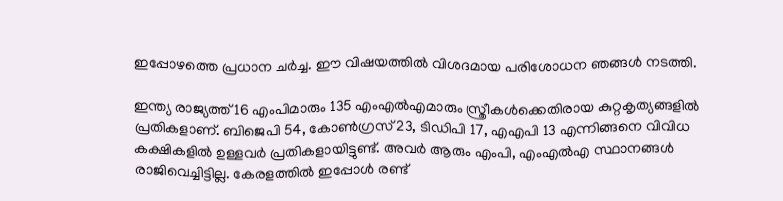ഇപ്പോഴത്തെ പ്രധാന ചർച്ച. ഈ വിഷയത്തിൽ വിശദമായ പരിശോധന ഞങ്ങൾ നടത്തി.

ഇന്ത്യ രാജ്യത്ത് 16 എംപിമാരും 135 എംഎൽഎമാരും സ്ത്രീകൾക്കെതിരായ കുറ്റകൃത്യങ്ങളിൽ പ്രതികളാണ്. ബിജെപി 54, കോൺഗ്രസ് 23, ടിഡിപി 17, എഎപി 13 എന്നിങ്ങനെ വിവിധ കക്ഷികളിൽ ഉള്ളവർ പ്രതികളായിട്ടുണ്ട്. അവർ ആരും എംപി, എംഎൽഎ സ്ഥാനങ്ങൾ രാജിവെച്ചിട്ടില്ല. കേരളത്തിൽ ഇപ്പോൾ രണ്ട്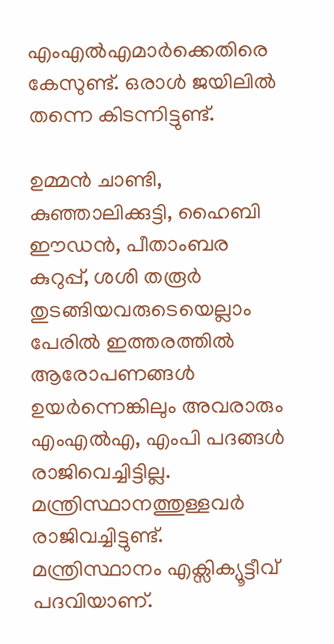എംഎൽഎമാർക്കെതിരെ കേസുണ്ട്. ഒരാൾ ജയിലിൽ‌ തന്നെ കിടന്നിട്ടുണ്ട്.

ഉമ്മൻ ചാണ്ടി, കു‍ഞ്ഞാലിക്കുട്ടി, ഹൈബി ഈഡൻ, പീതാംബര കുറുപ്പ്, ശശി തരൂർ തുടങ്ങിയവരുടെയെല്ലാം പേരിൽ ഇത്തരത്തിൽ ആരോപണങ്ങൾ ഉയർന്നെങ്കിലും അവരാരും എംഎൽഎ, എംപി പദങ്ങൾ രാജിവെച്ചിട്ടില്ല. മന്ത്രിസ്ഥാനത്തുള്ളവർ രാജിവച്ചിട്ടുണ്ട്. മന്ത്രിസ്ഥാനം എക്സിക്യൂട്ടീവ് പദവിയാണ്.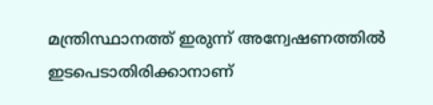മന്ത്രിസ്ഥാനത്ത് ഇരുന്ന് അന്വേഷണത്തിൽ ഇടപെടാതിരിക്കാനാണ്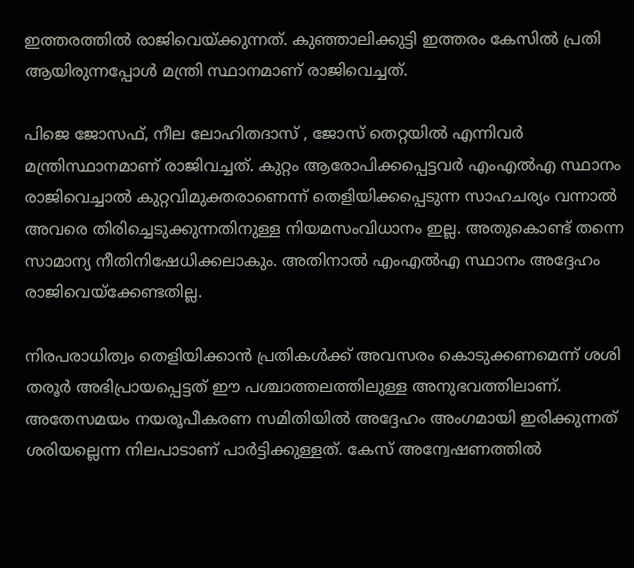ഇത്തരത്തിൽ രാജിവെയ്ക്കുന്നത്. കു‍ഞ്ഞാലിക്കുട്ടി ഇത്തരം കേസിൽ പ്രതി ആയിരുന്നപ്പോൾ മന്ത്രി സ്ഥാനമാണ് രാജിവെച്ചത്.

പിജെ ജോസഫ്, നീല ലോഹിതദാസ് , ജോസ് തെറ്റയിൽ എന്നിവർ മന്ത്രിസ്ഥാനമാണ് രാജിവച്ചത്. കുറ്റം ആരോപിക്കപ്പെട്ടവർ എംഎൽഎ സ്ഥാനം രാജിവെച്ചാൽ കുറ്റവിമുക്തരാണെന്ന് തെളിയിക്കപ്പെടുന്ന സാഹചര്യം വന്നാൽ അവരെ തിരിച്ചെടുക്കുന്നതിനുള്ള നിയമസംവിധാനം ഇല്ല. അതുകൊണ്ട് തന്നെ സാമാന്യ നീതിനിഷേധിക്കലാകും. അതിനാൽ എംഎൽഎ സ്ഥാനം അദ്ദേഹം രാജിവെയ്ക്കേണ്ടതില്ല.

നിരപരാധിത്വം തെളിയിക്കാൻ പ്രതികൾക്ക് അവസരം കൊടുക്കണമെന്ന് ശശി തരൂർ അഭിപ്രായപ്പെട്ടത് ഈ പശ്ചാത്തലത്തിലുള്ള അനുഭവത്തിലാണ്. അതേസമയം നയരൂപീകരണ സമിതിയിൽ അദ്ദേഹം അംഗമായി ഇരിക്കുന്നത് ശരിയല്ലെന്ന നിലപാടാണ് പാർട്ടിക്കുള്ളത്. കേസ് അന്വേഷണത്തിൽ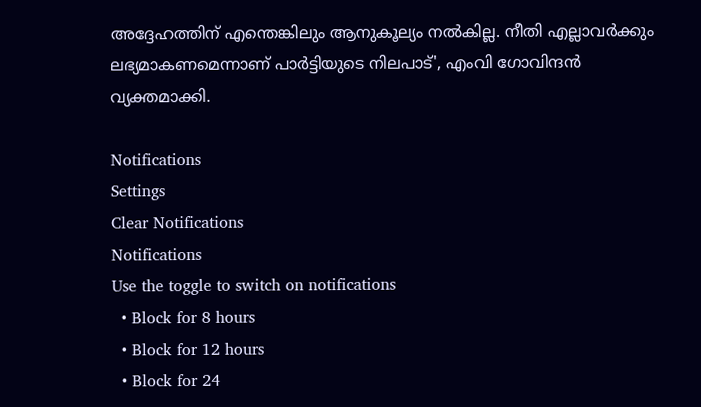അദ്ദേഹത്തിന് എന്തെങ്കിലും ആനുകൂല്യം നൽകില്ല. നീതി എല്ലാവർക്കും ലഭ്യമാകണമെന്നാണ് പാർട്ടിയുടെ നിലപാട്', എംവി ഗോവിന്ദൻ വ്യക്തമാക്കി.

Notifications
Settings
Clear Notifications
Notifications
Use the toggle to switch on notifications
  • Block for 8 hours
  • Block for 12 hours
  • Block for 24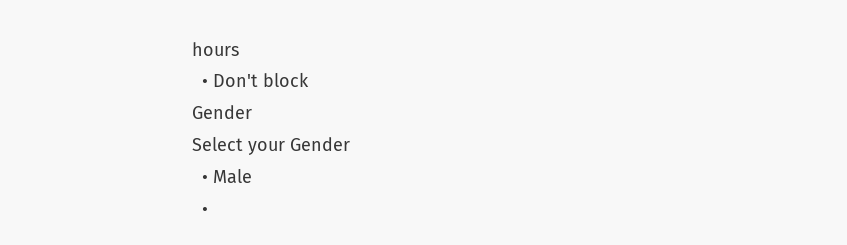hours
  • Don't block
Gender
Select your Gender
  • Male
  •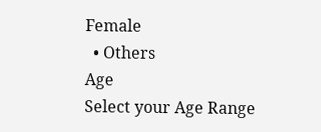Female
  • Others
Age
Select your Age Range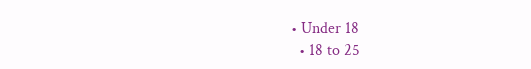• Under 18
  • 18 to 25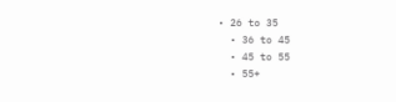• 26 to 35
  • 36 to 45
  • 45 to 55
  • 55+